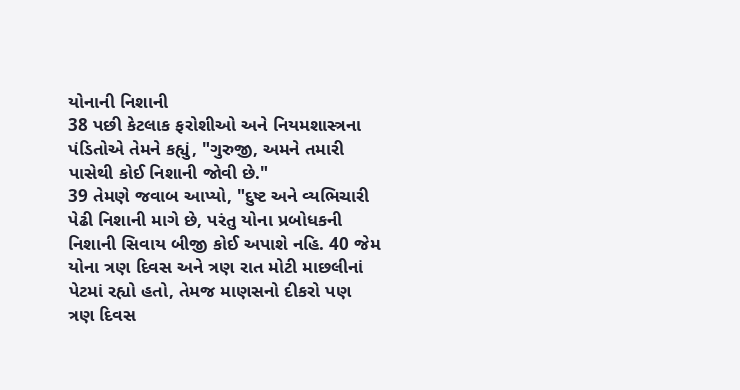યોનાની નિશાની
38 પછી કેટલાક ફરોશીઓ અને નિયમશાસ્ત્રના પંડિતોએ તેમને કહ્યું, "ગુરુજી, અમને તમારી પાસેથી કોઈ નિશાની જોવી છે."
39 તેમણે જવાબ આપ્યો, "દુષ્ટ અને વ્યભિચારી પેઢી નિશાની માગે છે, પરંતુ યોના પ્રબોધકની નિશાની સિવાય બીજી કોઈ અપાશે નહિ. 40 જેમ યોના ત્રણ દિવસ અને ત્રણ રાત મોટી માછલીનાં પેટમાં રહ્યો હતો, તેમજ માણસનો દીકરો પણ ત્રણ દિવસ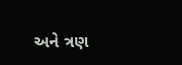અને ત્રણ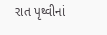રાત પૃથ્વીનાં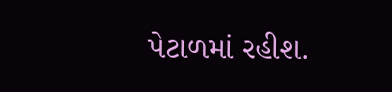પેટાળમાં રહીશ.